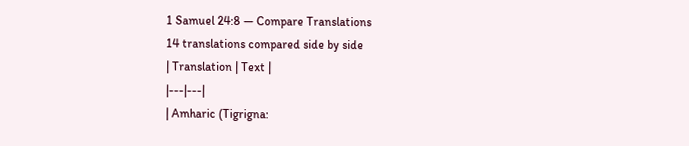1 Samuel 24:8 — Compare Translations
14 translations compared side by side
| Translation | Text |
|---|---|
| Amharic (Tigrigna: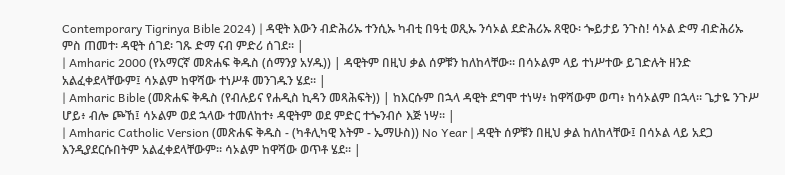Contemporary Tigrinya Bible 2024) | ዳዊት እውን ብድሕሪኡ ተንሲኡ ካብቲ በዓቲ ወጺኡ ንሳኦል ደድሕሪኡ ጸዊዑ፡ ጐይታይ ንጉስ! ሳኦል ድማ ብድሕሪኡ ምስ ጠመተ፡ ዳዊት ሰገደ፡ ገጹ ድማ ናብ ምድሪ ሰገደ። |
| Amharic 2000 (የአማርኛ መጽሐፍ ቅዱስ (ሰማንያ አሃዱ)) | ዳዊትም በዚህ ቃል ሰዎቹን ከለከላቸው። በሳኦልም ላይ ተነሥተው ይገድሉት ዘንድ አልፈቀደላቸውም፤ ሳኦልም ከዋሻው ተነሥቶ መንገዱን ሄደ። |
| Amharic Bible (መጽሐፍ ቅዱስ (የብሉይና የሐዲስ ኪዳን መጻሕፍት)) | ከእርሱም በኋላ ዳዊት ደግሞ ተነሣ፥ ከዋሻውም ወጣ፥ ከሳኦልም በኋላ። ጌታዬ ንጉሥ ሆይ፥ ብሎ ጮኸ፤ ሳኦልም ወደ ኋላው ተመለከተ፥ ዳዊትም ወደ ምድር ተጐንብሶ እጅ ነሣ። |
| Amharic Catholic Version (መጽሐፍ ቅዱስ - (ካቶሊካዊ እትም - ኤማሁስ)) No Year | ዳዊት ሰዎቹን በዚህ ቃል ከለከላቸው፤ በሳኦል ላይ አደጋ እንዲያደርሱበትም አልፈቀደላቸውም። ሳኦልም ከዋሻው ወጥቶ ሄደ። |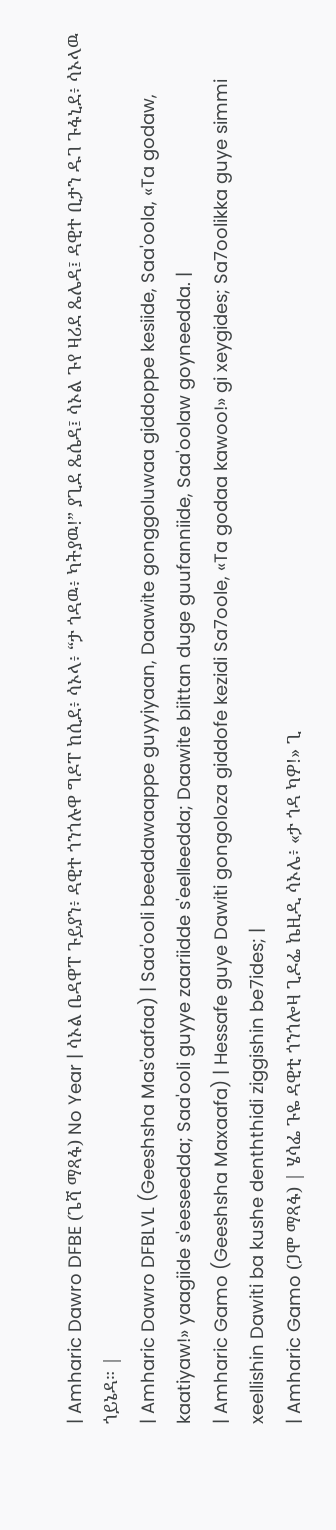| Amharic Dawro DFBE (ጌሻ ማጻፋ) No Year | ሳኦል ቤዳዋፐ ጉይያን፥ ዳዊተ ጎንጎሉዋ ግዶፐ ከሲደ፥ ሳኦላ፥ “ታ ጎዳዉ፥ ካትያዉ!” ያጊደ ጼሴዳ፤ ሳኦል ጉየ ዛሪደ ጼሌዳ፤ ዳዊተ ቢታን ዱገ ጉፋኒደ፥ ሳኦላዉ ጎይኔዳ። |
| Amharic Dawro DFBLVL (Geeshsha Mas'aafaa) | Saa'ooli beeddawaappe guyyiyaan, Daawite gonggoluwaa giddoppe kesiide, Saa'oola, «Ta godaw, kaatiyaw!» yaagiide s'eeseedda; Saa'ooli guyye zaariidde s'eelleedda; Daawite biittan duge guufanniide, Saa'oolaw goyneedda. |
| Amharic Gamo (Geeshsha Maxaafa) | Hessafe guye Dawiti gongoloza giddofe kezidi Sa7oole, «Ta godaa kawoo!» gi xeygides; Sa7oolikka guye simmi xeellishin Dawiti ba kushe denththidi ziggishin be7ides; |
| Amharic Gamo (ጋሞ ማጻፋ) | ሄሳፌ ጉዬ ዳዊቲ ጎንጎሎዛ ጊዶፌ ኬዚዲ ሳኦሌ፥ «ታ ጎዳ ካዎ!» ጊ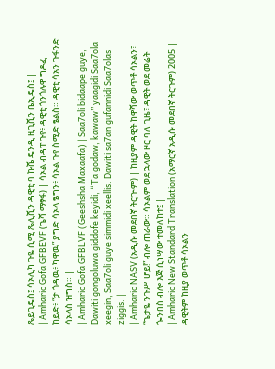ጼይጊዴስ፤ ሳኦሊካ ጉዬ ሲሚ ጼሊሺን ዳዊቲ ባ ኩሼ ዴንዲ ዚጊሺን ቤኢዴስ፤ |
| Amharic Gofa GFBEVF (ጌሻ ማፃፋ) | ሳኦል ብዳፐ ጉየ፥ ዳዊቲ ጎንጎሉዋ ግዶፈ ከይድ፥ “ታ ጎዳዉ፥ ካዋዉ” ያግድ ሳኦላ ፄግን፥ ሳኦል ጉየ ስሚድ ፄልስ። ዳዊቲ ሳአን ጉፋንድ ሳኦላስ ዝግስ። |
| Amharic Gofa GFBLVF (Geeshsha Maxaafa) | Saa7oli bidaape guye, Dawiti gongoluwa giddofe keyidi, “Ta godaw, kawaw” yaagidi Saa7ola xeegin, Saa7oli guye simmidi xeellis. Dawiti sa7an gufannidi Saa7olas ziggis. |
| Amharic NASV (አዲሱ መደበኛ ትርጒም) | ከዚያም ዳዊት ከዋሻው ወጥቶ ሳኦልን፣ “ጌታዬ ንጉሥ ሆይ!” ብሎ ጠራው። ሳኦልም ወደ ኋላው ዞር ባለ ጊዜ፣ ዳዊት ወደ መሬት ጐንበስ ብሎ እጅ ሲነሣው ተመለከተ፤ |
| Amharic New Standard Translation (አማርኛ አዲሱ መደበኛ ትርጉም) 2005 | ዳዊትም ከዚያ ወጥቶ ሳኦልን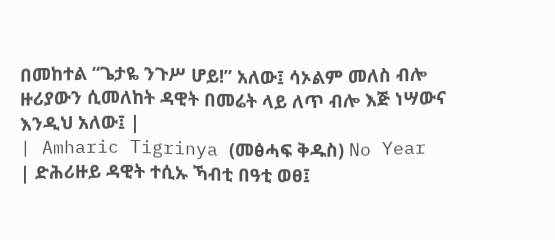በመከተል “ጌታዬ ንጉሥ ሆይ!” አለው፤ ሳኦልም መለስ ብሎ ዙሪያውን ሲመለከት ዳዊት በመሬት ላይ ለጥ ብሎ እጅ ነሣውና እንዲህ አለው፤ |
| Amharic Tigrinya (መፅሓፍ ቅዱስ) No Year | ድሕሪዙይ ዳዊት ተሲኡ ኻብቲ በዓቲ ወፀ፤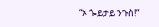“ኦ ጐይታይ ንጉስ!”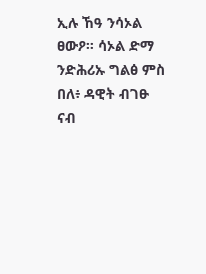ኢሉ ኸዓ ንሳኦል ፀውዖ። ሳኦል ድማ ንድሕሪኡ ግልፅ ምስ በለ፥ ዳዊት ብገፁ ናብ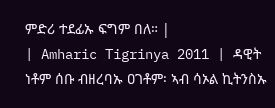ምድሪ ተደፊኡ ፍግም በለ። |
| Amharic Tigrinya 2011 | ዳዊት ነቶም ሰቡ ብዘረባኡ ዐገቶም፡ ኣብ ሳኦል ኪትንስኡ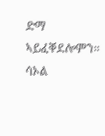ድማ ኣይፈቐደሎምን። ሳኦል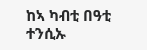ከኣ ካብቲ በዓቲ ተንሲኡ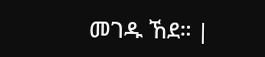መገዱ ኸደ። |